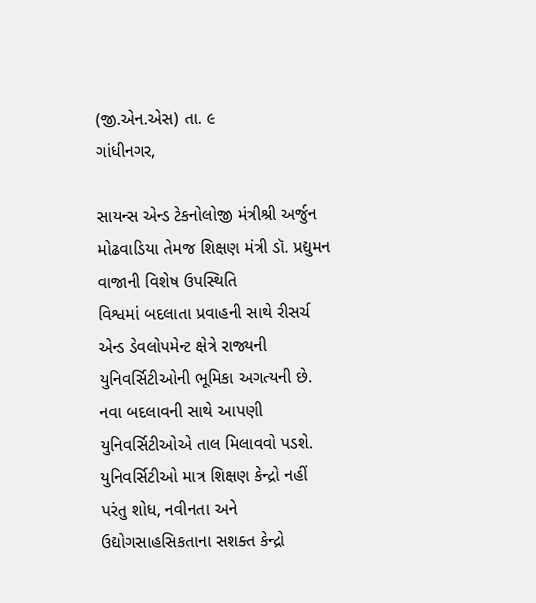(જી.એન.એસ) તા. ૯
ગાંધીનગર,

સાયન્સ એન્ડ ટેકનોલોજી મંત્રીશ્રી અર્જુન મોઢવાડિયા તેમજ શિક્ષણ મંત્રી ડૉ. પ્રદ્યુમન વાજાની વિશેષ ઉપસ્થિતિ
વિશ્વમાં બદલાતા પ્રવાહની સાથે રીસર્ચ એન્ડ ડેવલોપમેન્ટ ક્ષેત્રે રાજ્યની યુનિવર્સિટીઓની ભૂમિકા અગત્યની છે. નવા બદલાવની સાથે આપણી યુનિવર્સિટીઓએ તાલ મિલાવવો પડશે. યુનિવર્સિટીઓ માત્ર શિક્ષણ કેન્દ્રો નહીં પરંતુ શોધ, નવીનતા અને ઉદ્યોગસાહસિકતાના સશક્ત કેન્દ્રો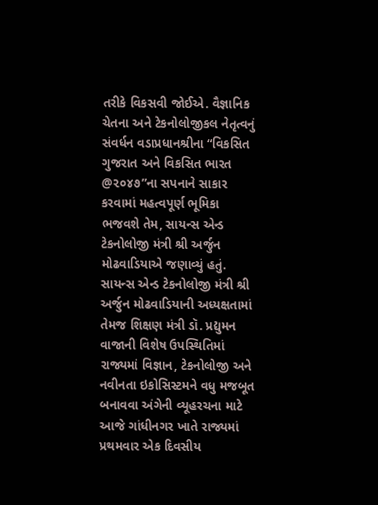તરીકે વિકસવી જોઈએ. વૈજ્ઞાનિક ચેતના અને ટેકનોલોજીકલ નેતૃત્વનું સંવર્ધન વડાપ્રધાનશ્રીના “વિકસિત ગુજરાત અને વિકસિત ભારત @૨૦૪૭”ના સપનાને સાકાર કરવામાં મહત્વપૂર્ણ ભૂમિકા ભજવશે તેમ, સાયન્સ એન્ડ ટેકનોલોજી મંત્રી શ્રી અર્જુન મોઢવાડિયાએ જણાવ્યું હતું.
સાયન્સ એન્ડ ટેકનોલોજી મંત્રી શ્રી અર્જુન મોઢવાડિયાની અધ્યક્ષતામાં તેમજ શિક્ષણ મંત્રી ડૉ. પ્રદ્યુમન વાજાની વિશેષ ઉપસ્થિતિમાં રાજ્યમાં વિજ્ઞાન, ટેકનોલોજી અને નવીનતા ઇકોસિસ્ટમને વધુ મજબૂત બનાવવા અંગેની વ્યૂહરચના માટે આજે ગાંધીનગર ખાતે રાજ્યમાં પ્રથમવાર એક દિવસીય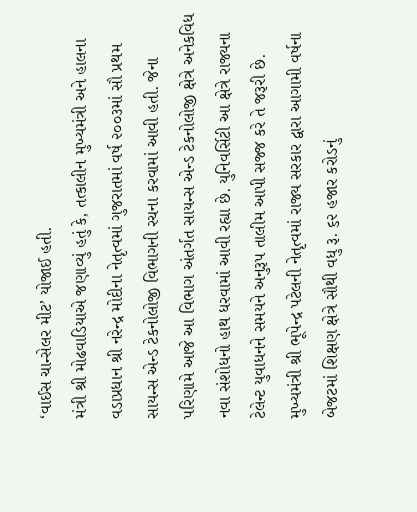‘વાઈસ ચાન્સેલર મીટ’ યોજાઈ હતી.
મંત્રી શ્રી મોઢવાડિયાએ જણાવ્યું હતું કે, તત્કાલીન મુખ્યમંત્રી અને હાલના વડાપ્રધાન શ્રી નરેન્દ્ર મોદીના નેતૃત્વમાં ગુજરાતમાં વર્ષ ૨૦૦૩માં સૌ પ્રથમ સાયન્સ એન્ડ ટેકનોલોજી વિભાગની રચના કરવામાં આવી હતી. જેના પરિણામે આજે આ વિભાગ અંતર્ગત સાયન્સ એન્ડ ટેકનોલોજી ક્ષેત્રે અનેકવિધ નવા સંશોધનો હાથ ધરવામાં આવી રહ્યા છે. યુનિવર્સિટી આ ક્ષેત્રે રાજ્યના ટેલેન્ટ યુવાધનને સમયને અનુરૂપ તાલીમ આપી સજ્જ કરે તે જરૂરી છે. મુખ્યમંત્રી શ્રી ભૂપેન્દ્ર પટેલની નેતૃત્વમાં રાજ્ય સરકાર દ્વારા આગામી વર્ષના બેજટમાં શિક્ષણ ક્ષેત્રે સૌથી વધુ રૂ. ૬૨ હજાર કરોડનું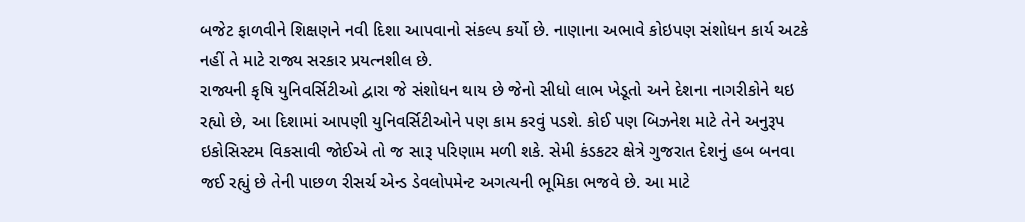બજેટ ફાળવીને શિક્ષણને નવી દિશા આપવાનો સંકલ્પ કર્યો છે. નાણાના અભાવે કોઇપણ સંશોધન કાર્ય અટકે નહીં તે માટે રાજ્ય સરકાર પ્રયત્નશીલ છે.
રાજ્યની કૃષિ યુનિવર્સિટીઓ દ્વારા જે સંશોધન થાય છે જેનો સીધો લાભ ખેડૂતો અને દેશના નાગરીકોને થઇ રહ્યો છે, આ દિશામાં આપણી યુનિવર્સિટીઓને પણ કામ કરવું પડશે. કોઈ પણ બિઝનેશ માટે તેને અનુરૂપ ઇકોસિસ્ટમ વિકસાવી જોઈએ તો જ સારૂ પરિણામ મળી શકે. સેમી કંડકટર ક્ષેત્રે ગુજરાત દેશનું હબ બનવા જઈ રહ્યું છે તેની પાછળ રીસર્ચ એન્ડ ડેવલોપમેન્ટ અગત્યની ભૂમિકા ભજવે છે. આ માટે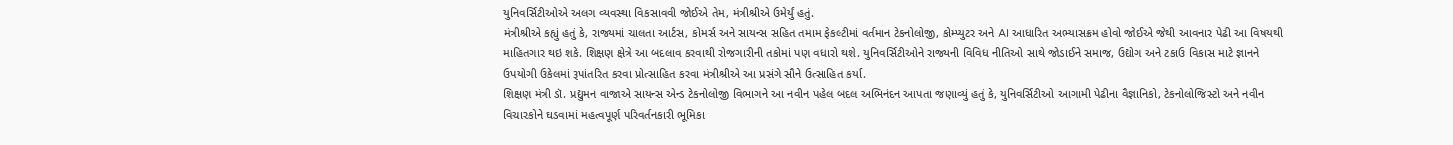યુનિવર્સિટીઓએ અલગ વ્યવસ્થા વિકસાવવી જોઈએ તેમ, મંત્રીશ્રીએ ઉમેર્યું હતું.
મંત્રીશ્રીએ કહ્યું હતું કે, રાજ્યમાં ચાલતા આર્ટસ, કોમર્સ અને સાયન્સ સહિત તમામ ફેકલ્ટીમાં વર્તમાન ટેકનોલોજી, કોમ્પ્યુટર અને AI આધારિત અભ્યાસક્રમ હોવો જોઈએ જેથી આવનાર પેઢી આ વિષયથી માહિતગાર થઇ શકે. શિક્ષણ ક્ષેત્રે આ બદલાવ કરવાથી રોજગારીની તકોમાં પણ વધારો થશે. યુનિવર્સિટીઓને રાજ્યની વિવિધ નીતિઓ સાથે જોડાઈને સમાજ, ઉદ્યોગ અને ટકાઉ વિકાસ માટે જ્ઞાનને ઉપયોગી ઉકેલમાં રૂપાંતરિત કરવા પ્રોત્સાહિત કરવા મંત્રીશ્રીએ આ પ્રસંગે સૌને ઉત્સાહિત કર્યા.
શિક્ષણ મંત્રી ડૉ. પ્રદ્યુમન વાજાએ સાયન્સ એન્ડ ટેકનોલોજી વિભાગને આ નવીન પહેલ બદલ અભિનંદન આપતા જણાવ્યું હતું કે, યુનિવર્સિટીઓ આગામી પેઢીના વૈજ્ઞાનિકો, ટેકનોલોજિસ્ટો અને નવીન વિચારકોને ઘડવામાં મહત્વપૂર્ણ પરિવર્તનકારી ભૂમિકા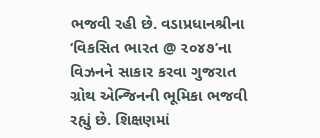ભજવી રહી છે. વડાપ્રધાનશ્રીના ‘વિકસિત ભારત @ ૨૦૪૭’ના વિઝનને સાકાર કરવા ગુજરાત ગ્રોથ એન્જિનની ભૂમિકા ભજવી રહ્યું છે. શિક્ષણમાં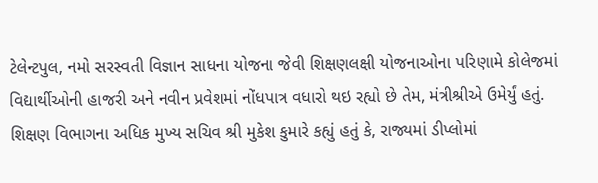ટેલેન્ટપુલ, નમો સરસ્વતી વિજ્ઞાન સાધના યોજના જેવી શિક્ષણલક્ષી યોજનાઓના પરિણામે કોલેજમાં વિદ્યાર્થીઓની હાજરી અને નવીન પ્રવેશમાં નોંધપાત્ર વધારો થઇ રહ્યો છે તેમ, મંત્રીશ્રીએ ઉમેર્યું હતું.
શિક્ષણ વિભાગના અધિક મુખ્ય સચિવ શ્રી મુકેશ કુમારે કહ્યું હતું કે, રાજ્યમાં ડીપ્લોમાં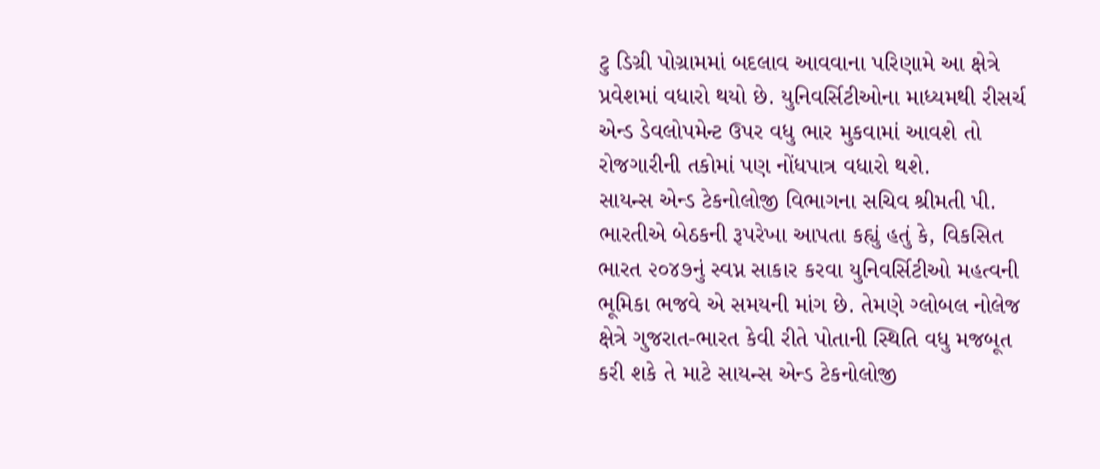ટુ ડિગ્રી પોગ્રામમાં બદલાવ આવવાના પરિણામે આ ક્ષેત્રે પ્રવેશમાં વધારો થયો છે. યુનિવર્સિટીઓના માધ્યમથી રીસર્ચ એન્ડ ડેવલોપમેન્ટ ઉપર વધુ ભાર મુકવામાં આવશે તો રોજગારીની તકોમાં પણ નોંધપાત્ર વધારો થશે.
સાયન્સ એન્ડ ટેકનોલોજી વિભાગના સચિવ શ્રીમતી પી. ભારતીએ બેઠકની રૂપરેખા આપતા કહ્યું હતું કે, વિકસિત ભારત ૨૦૪૭નું સ્વપ્ન સાકાર કરવા યુનિવર્સિટીઓ મહત્વની ભૂમિકા ભજવે એ સમયની માંગ છે. તેમણે ગ્લોબલ નોલેજ ક્ષેત્રે ગુજરાત-ભારત કેવી રીતે પોતાની સ્થિતિ વધુ મજબૂત કરી શકે તે માટે સાયન્સ એન્ડ ટેકનોલોજી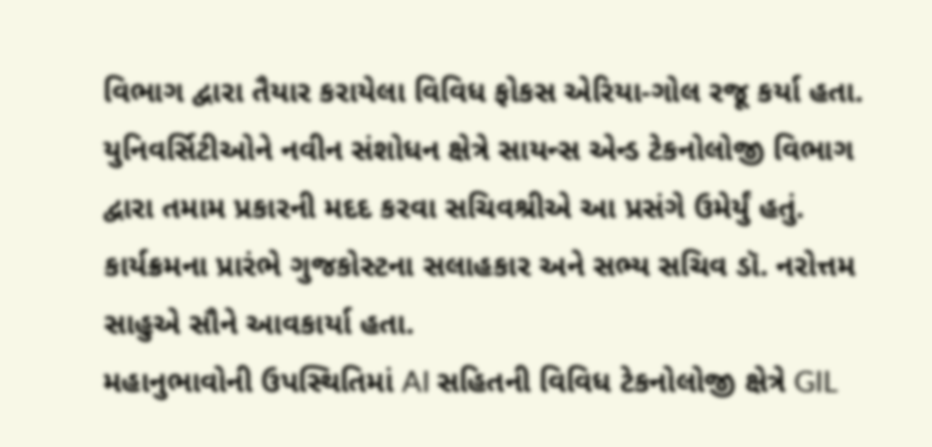વિભાગ દ્વારા તૈયાર કરાયેલા વિવિધ ફોકસ એરિયા-ગોલ રજૂ કર્યા હતા. યુનિવર્સિટીઓને નવીન સંશોધન ક્ષેત્રે સાયન્સ એન્ડ ટેકનોલોજી વિભાગ દ્વારા તમામ પ્રકારની મદદ કરવા સચિવશ્રીએ આ પ્રસંગે ઉમેર્યું હતું.
કાર્યક્રમના પ્રારંભે ગુજકોસ્ટના સલાહકાર અને સભ્ય સચિવ ડૉ. નરોત્તમ સાહુએ સૌને આવકાર્યા હતા.
મહાનુભાવોની ઉપસ્થિતિમાં AI સહિતની વિવિધ ટેકનોલોજી ક્ષેત્રે GIL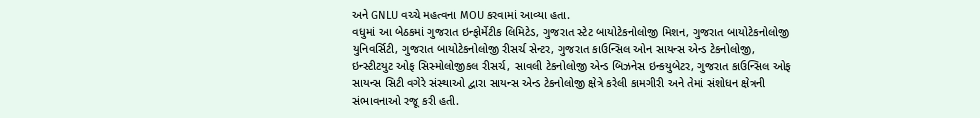અને GNLU વચ્ચે મહત્વના MOU કરવામાં આવ્યા હતા.
વધુમાં આ બેઠકમાં ગુજરાત ઇન્ફોર્મેટીક લિમિટેડ, ગુજરાત સ્ટેટ બાયોટેકનોલોજી મિશન, ગુજરાત બાયોટેકનોલોજી યુનિવર્સિટી, ગુજરાત બાયોટેકનોલોજી રીસર્ચ સેન્ટર, ગુજરાત કાઉન્સિલ ઓન સાયન્સ એન્ડ ટેકનોલોજી, ઇન્સ્ટીટયુટ ઓફ સિસ્મોલોજીકલ રીસર્ચ, સાવલી ટેકનોલોજી એન્ડ બિઝનેસ ઇન્કયુબેટર, ગુજરાત કાઉન્સિલ ઓફ સાયન્સ સિટી વગેરે સંસ્થાઓ દ્વારા સાયન્સ એન્ડ ટેકનોલોજી ક્ષેત્રે કરેલી કામગીરી અને તેમાં સંશોધન ક્ષેત્રની સંભાવનાઓ રજૂ કરી હતી.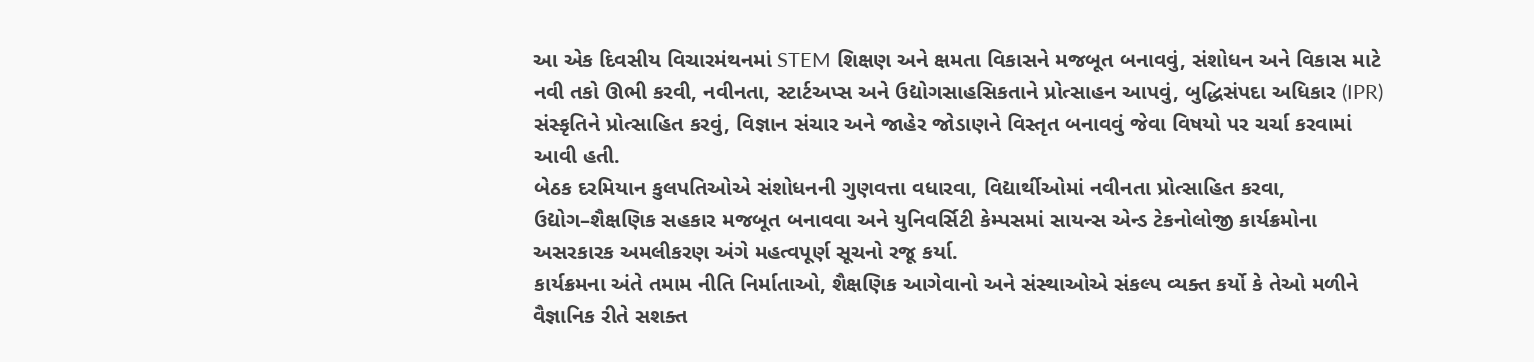આ એક દિવસીય વિચારમંથનમાં STEM શિક્ષણ અને ક્ષમતા વિકાસને મજબૂત બનાવવું, સંશોધન અને વિકાસ માટે નવી તકો ઊભી કરવી, નવીનતા, સ્ટાર્ટઅપ્સ અને ઉદ્યોગસાહસિકતાને પ્રોત્સાહન આપવું, બુદ્ધિસંપદા અધિકાર (IPR) સંસ્કૃતિને પ્રોત્સાહિત કરવું, વિજ્ઞાન સંચાર અને જાહેર જોડાણને વિસ્તૃત બનાવવું જેવા વિષયો પર ચર્ચા કરવામાં આવી હતી.
બેઠક દરમિયાન કુલપતિઓએ સંશોધનની ગુણવત્તા વધારવા, વિદ્યાર્થીઓમાં નવીનતા પ્રોત્સાહિત કરવા, ઉદ્યોગ–શૈક્ષણિક સહકાર મજબૂત બનાવવા અને યુનિવર્સિટી કેમ્પસમાં સાયન્સ એન્ડ ટેકનોલોજી કાર્યક્રમોના અસરકારક અમલીકરણ અંગે મહત્વપૂર્ણ સૂચનો રજૂ કર્યા.
કાર્યક્રમના અંતે તમામ નીતિ નિર્માતાઓ, શૈક્ષણિક આગેવાનો અને સંસ્થાઓએ સંકલ્પ વ્યક્ત કર્યો કે તેઓ મળીને વૈજ્ઞાનિક રીતે સશક્ત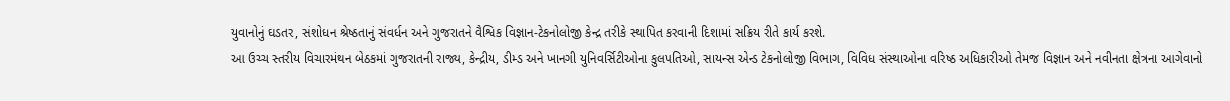યુવાનોનું ઘડતર, સંશોધન શ્રેષ્ઠતાનું સંવર્ધન અને ગુજરાતને વૈશ્વિક વિજ્ઞાન-ટેકનોલોજી કેન્દ્ર તરીકે સ્થાપિત કરવાની દિશામાં સક્રિય રીતે કાર્ય કરશે.
આ ઉચ્ચ સ્તરીય વિચારમંથન બેઠકમાં ગુજરાતની રાજ્ય, કેન્દ્રીય, ડીમ્ડ અને ખાનગી યુનિવર્સિટીઓના કુલપતિઓ, સાયન્સ એન્ડ ટેકનોલોજી વિભાગ, વિવિધ સંસ્થાઓના વરિષ્ઠ અધિકારીઓ તેમજ વિજ્ઞાન અને નવીનતા ક્ષેત્રના આગેવાનો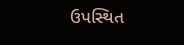ઉપસ્થિત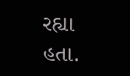રહ્યા હતા.